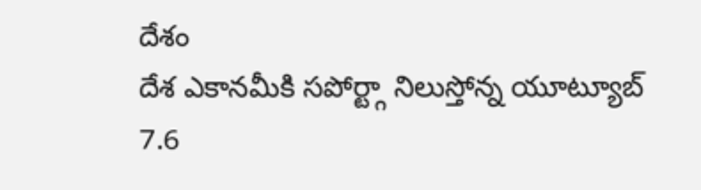దేశం
దేశ ఎకానమీకి సపోర్ట్గా నిలుస్తోన్న యూట్యూబ్
7.6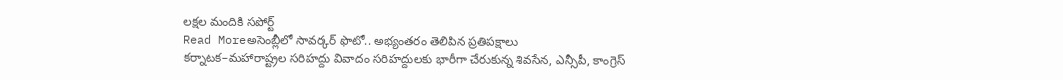లక్షల మందికి సపోర్ట్
Read Moreఅసెంబ్లీలో సావర్కర్ ఫొటో.. అభ్యంతరం తెలిపిన ప్రతిపక్షాలు
కర్నాటక–మహారాష్ట్రల సరిహద్దు వివాదం సరిహద్దులకు భారీగా చేరుకున్న శివసేన, ఎన్సీపీ, కాంగ్రెస్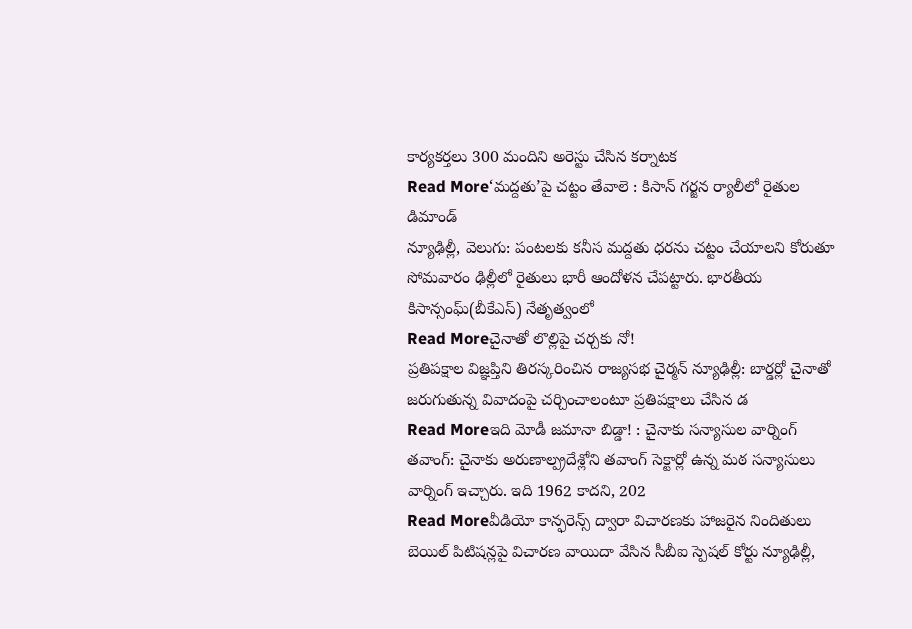కార్యకర్తలు 300 మందిని అరెస్టు చేసిన కర్నాటక
Read More‘మద్దతు’పై చట్టం తేవాలె : కిసాన్ గర్జన ర్యాలీలో రైతుల డిమాండ్
న్యూఢిల్లీ, వెలుగు: పంటలకు కనీస మద్దతు ధరను చట్టం చేయాలని కోరుతూ సోమవారం ఢిల్లీలో రైతులు భారీ ఆందోళన చేపట్టారు. భారతీయ కిసాన్సంఘ్(బీకేఎస్) నేతృత్వంలో
Read Moreచైనాతో లొల్లిపై చర్చకు నో!
ప్రతిపక్షాల విజ్ఞప్తిని తిరస్కరించిన రాజ్యసభ చైర్మన్ న్యూఢిల్లీ: బార్డర్లో చైనాతో జరుగుతున్న వివాదంపై చర్చించాలంటూ ప్రతిపక్షాలు చేసిన డ
Read Moreఇది మోడీ జమానా బిడ్డా! : చైనాకు సన్యాసుల వార్నింగ్
తవాంగ్: చైనాకు అరుణాల్ప్రదేశ్లోని తవాంగ్ సెక్టార్లో ఉన్న మఠ సన్యాసులు వార్నింగ్ ఇచ్చారు. ఇది 1962 కాదని, 202
Read Moreవీడియో కాన్ఫరెన్స్ ద్వారా విచారణకు హాజరైన నిందితులు
బెయిల్ పిటిషన్లపై విచారణ వాయిదా వేసిన సీబీఐ స్పెషల్ కోర్టు న్యూఢిల్లీ,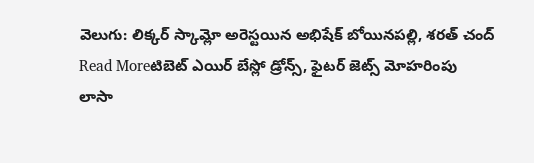వెలుగు: లిక్కర్ స్కామ్లో అరెస్టయిన అభిషేక్ బోయినపల్లి, శరత్ చంద్
Read Moreటిబెట్ ఎయిర్ బేస్లో డ్రోన్స్, ఫైటర్ జెట్స్ మోహరింపు
లాసా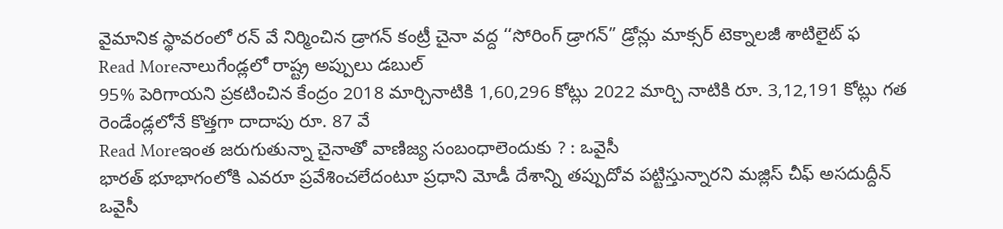వైమానిక స్థావరంలో రన్ వే నిర్మించిన డ్రాగన్ కంట్రీ చైనా వద్ద ‘‘సోరింగ్ డ్రాగన్” డ్రోన్లు మాక్సర్ టెక్నాలజీ శాటిలైట్ ఫ
Read Moreనాలుగేండ్లలో రాష్ట్ర అప్పులు డబుల్
95% పెరిగాయని ప్రకటించిన కేంద్రం 2018 మార్చినాటికి 1,60,296 కోట్లు 2022 మార్చి నాటికి రూ. 3,12,191 కోట్లు గత రెండేండ్లలోనే కొత్తగా దాదాపు రూ. 87 వే
Read Moreఇంత జరుగుతున్నా చైనాతో వాణిజ్య సంబంధాలెందుకు ? : ఒవైసీ
భారత్ భూభాగంలోకి ఎవరూ ప్రవేశించలేదంటూ ప్రధాని మోడీ దేశాన్ని తప్పుదోవ పట్టిస్తున్నారని మజ్లిస్ చీఫ్ అసదుద్దీన్ ఒవైసీ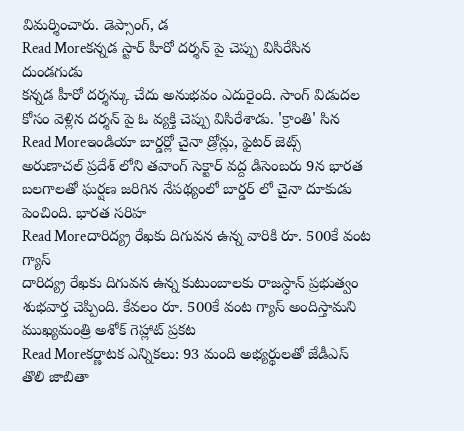విమర్శించారు. డెప్సాంగ్, డ
Read Moreకన్నడ స్టార్ హీరో దర్శన్ పై చెప్పు విసిరేసిన దుండగుడు
కన్నడ హీరో దర్శన్కు చేదు అనుభవం ఎదురైంది. సాంగ్ విడుదల కోసం వెళ్లిన దర్శన్ పై ఓ వ్యక్తి చెప్పు విసిరేశాడు. 'క్రాంతి' సిన
Read Moreఇండియా బార్డర్లో చైనా డ్రోన్లు, ఫైటర్ జెట్స్
అరుణాచల్ ప్రదేశ్ లోని తవాంగ్ సెక్టార్ వద్ద డిసెంబరు 9న భారత బలగాలతో ఘర్షణ జరిగిన నేపథ్యంలో బార్డర్ లో చైనా దూకుడు పెంచింది. భారత సరిహ
Read Moreదారిద్య్ర రేఖకు దిగువన ఉన్న వారికి రూ. 500కే వంట గ్యాస్
దారిద్య్ర రేఖకు దిగువన ఉన్న కుటుంబాలకు రాజస్ధాన్ ప్రభుత్వం శుభవార్త చెప్పింది. కేవలం రూ. 500కే వంట గ్యాస్ అందిస్తామని ముఖ్యమంత్రి అశోక్ గెహ్లాట్ ప్రకట
Read Moreకర్ణాటక ఎన్నికలు: 93 మంది అభ్యర్థులతో జేడీఎస్ తొలి జాబితా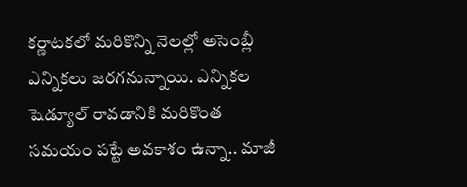కర్ణాటకలో మరికొన్ని నెలల్లో అసెంబ్లీ ఎన్నికలు జరగనున్నాయి. ఎన్నికల షెడ్యూల్ రావడానికి మరికొంత సమయం పట్టే అవకాశం ఉన్నా.. మాజీ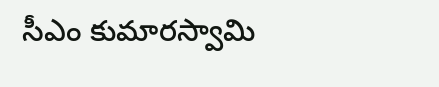సీఎం కుమారస్వామి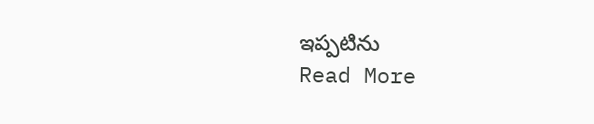ఇప్పటిను
Read More